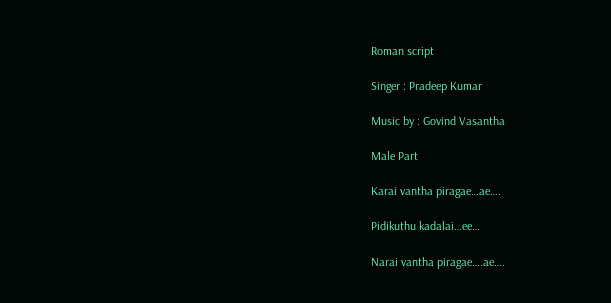Roman script

Singer : Pradeep Kumar

Music by : Govind Vasantha

Male Part

Karai vantha piragae…ae….

Pidikuthu kadalai…ee…

Narai vantha piragae….ae….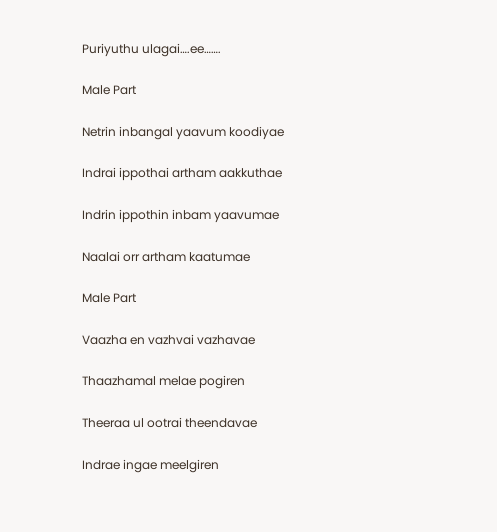Puriyuthu ulagai….ee…….

Male Part

Netrin inbangal yaavum koodiyae

Indrai ippothai artham aakkuthae

Indrin ippothin inbam yaavumae

Naalai orr artham kaatumae

Male Part

Vaazha en vazhvai vazhavae

Thaazhamal melae pogiren

Theeraa ul ootrai theendavae

Indrae ingae meelgiren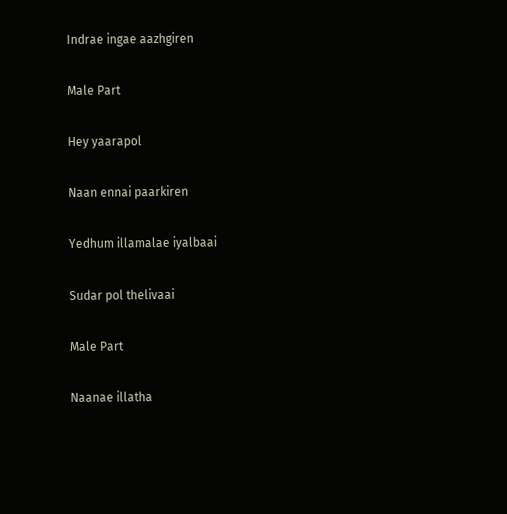Indrae ingae aazhgiren

Male Part

Hey yaarapol

Naan ennai paarkiren

Yedhum illamalae iyalbaai

Sudar pol thelivaai

Male Part

Naanae illatha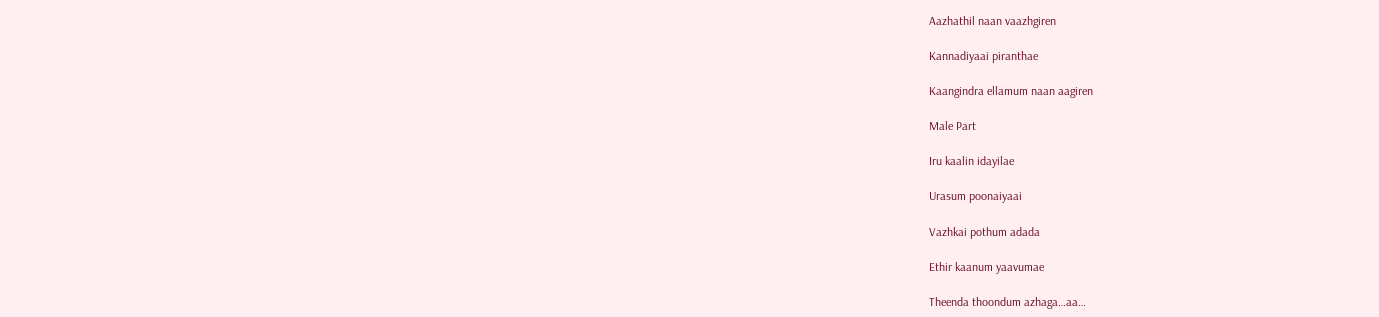Aazhathil naan vaazhgiren

Kannadiyaai piranthae

Kaangindra ellamum naan aagiren

Male Part

Iru kaalin idayilae

Urasum poonaiyaai

Vazhkai pothum adada

Ethir kaanum yaavumae

Theenda thoondum azhaga…aa…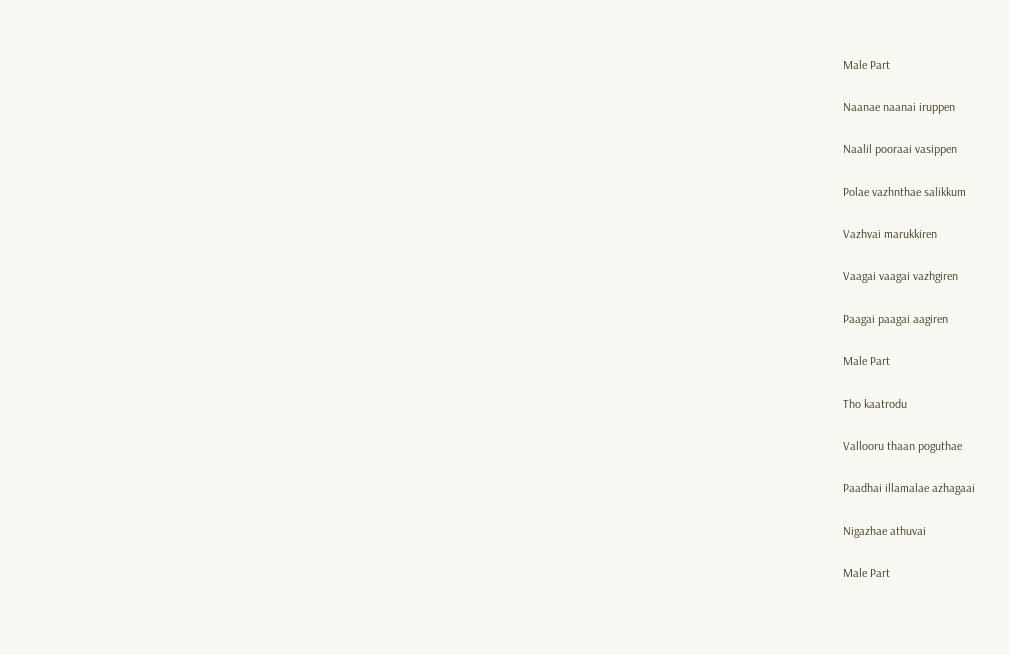Male Part

Naanae naanai iruppen

Naalil pooraai vasippen

Polae vazhnthae salikkum

Vazhvai marukkiren

Vaagai vaagai vazhgiren

Paagai paagai aagiren

Male Part

Tho kaatrodu

Vallooru thaan poguthae

Paadhai illamalae azhagaai

Nigazhae athuvai

Male Part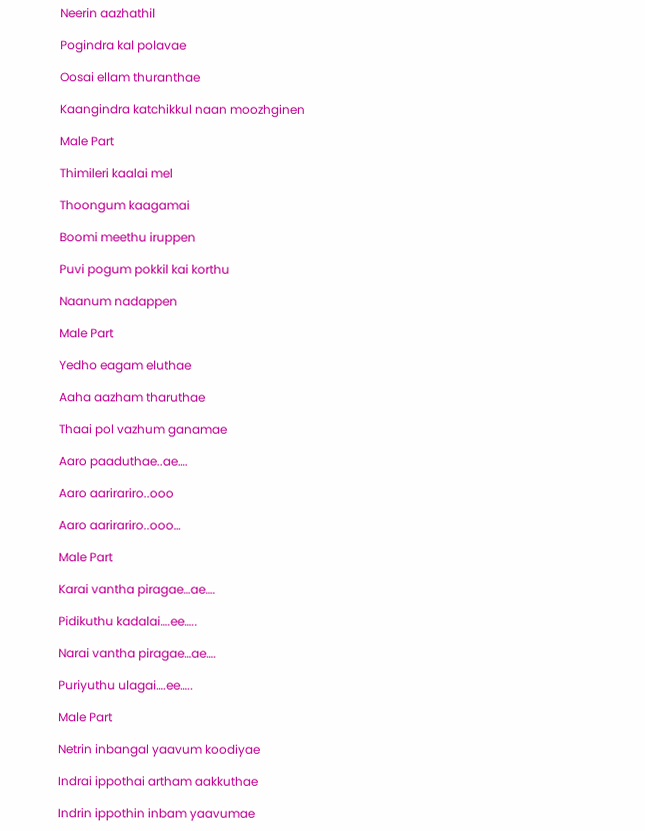Neerin aazhathil

Pogindra kal polavae

Oosai ellam thuranthae

Kaangindra katchikkul naan moozhginen

Male Part

Thimileri kaalai mel

Thoongum kaagamai

Boomi meethu iruppen

Puvi pogum pokkil kai korthu

Naanum nadappen

Male Part

Yedho eagam eluthae

Aaha aazham tharuthae

Thaai pol vazhum ganamae

Aaro paaduthae..ae….

Aaro aarirariro..ooo

Aaro aarirariro..ooo…

Male Part

Karai vantha piragae…ae….

Pidikuthu kadalai….ee…..

Narai vantha piragae…ae….

Puriyuthu ulagai….ee…..

Male Part

Netrin inbangal yaavum koodiyae

Indrai ippothai artham aakkuthae

Indrin ippothin inbam yaavumae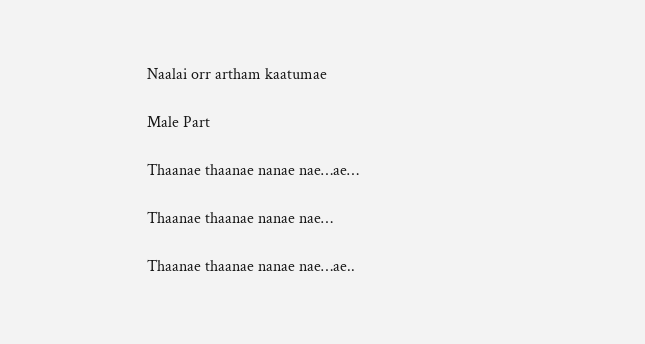Naalai orr artham kaatumae

Male Part

Thaanae thaanae nanae nae…ae…

Thaanae thaanae nanae nae…

Thaanae thaanae nanae nae…ae..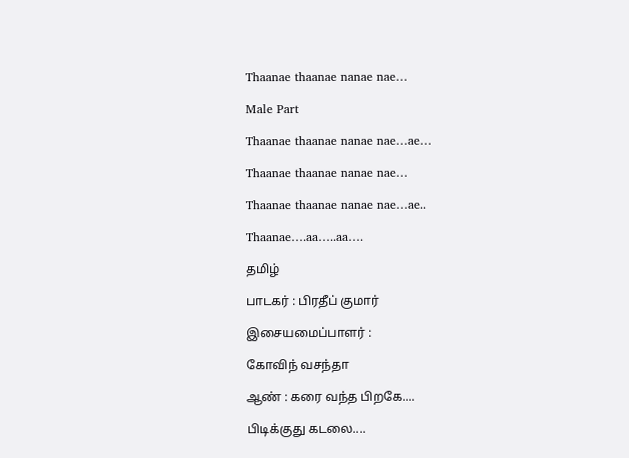Thaanae thaanae nanae nae…

Male Part

Thaanae thaanae nanae nae…ae…

Thaanae thaanae nanae nae…

Thaanae thaanae nanae nae…ae..

Thaanae….aa…..aa….

தமிழ்

பாடகர் : பிரதீப் குமார்

இசையமைப்பாளர் :

கோவிந் வசந்தா

ஆண் : கரை வந்த பிறகே....

பிடிக்குது கடலை....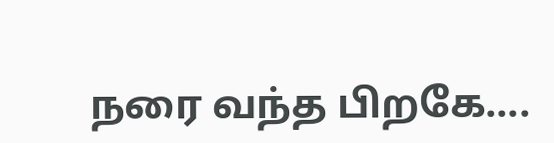நரை வந்த பிறகே....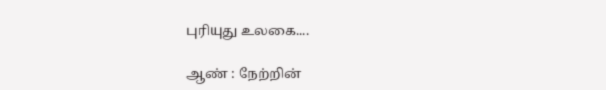புரியுது உலகை....

ஆண் : நேற்றின்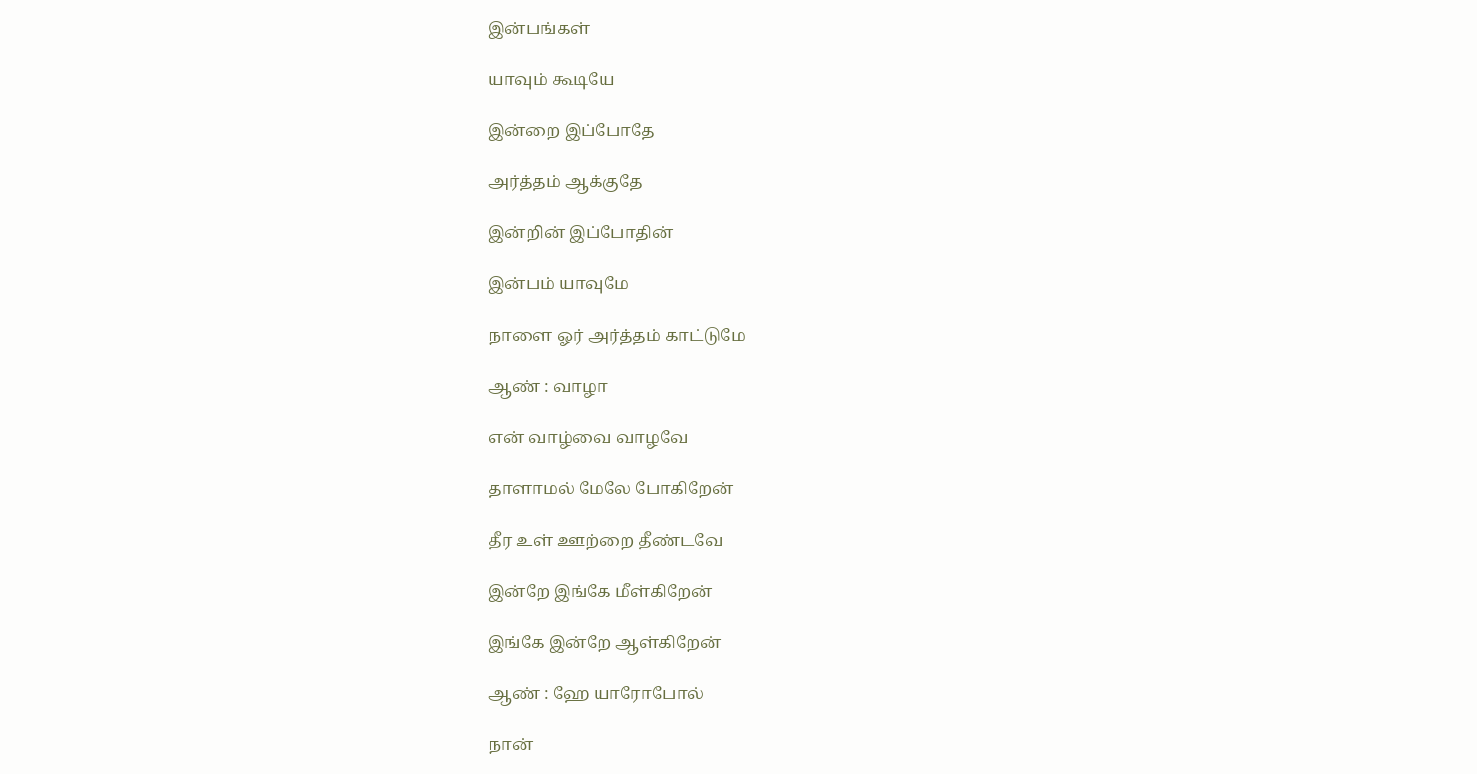இன்பங்கள்

யாவும் கூடியே

இன்றை இப்போதே

அர்த்தம் ஆக்குதே

இன்றின் இப்போதின்

இன்பம் யாவுமே

நாளை ஓர் அர்த்தம் காட்டுமே

ஆண் : வாழா

என் வாழ்வை வாழவே

தாளாமல் மேலே போகிறேன்

தீர உள் ஊற்றை தீண்டவே

இன்றே இங்கே மீள்கிறேன்

இங்கே இன்றே ஆள்கிறேன்

ஆண் : ஹே யாரோபோல்

நான்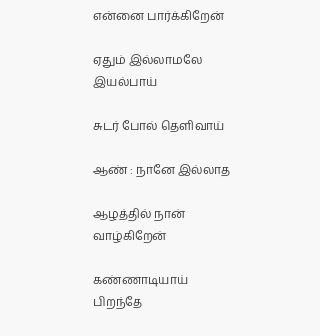என்னை பார்க்கிறேன்

ஏதும் இல்லாமலே இயல்பாய்

சுடர் போல் தெளிவாய்

ஆண் : நானே இல்லாத

ஆழத்தில் நான் வாழ்கிறேன்

கண்ணாடியாய் பிறந்தே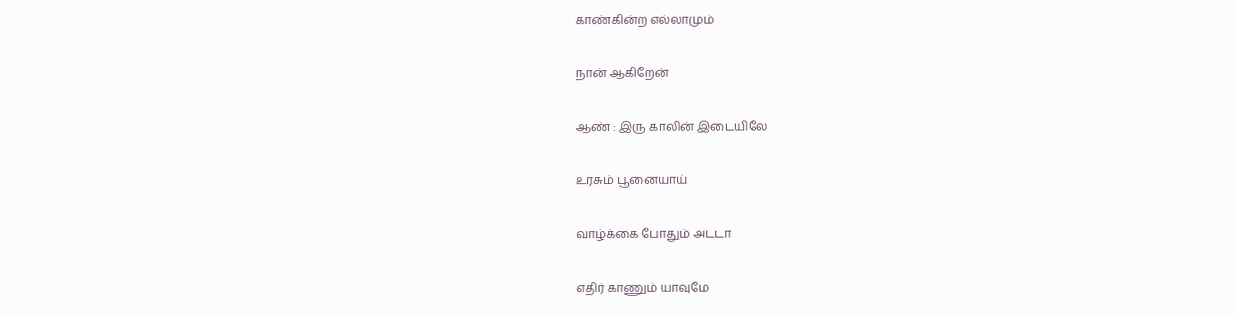காண்கின்ற எல்லாமும்

நான் ஆகிறேன்

ஆண் : இரு காலின் இடையிலே

உரசும் பூனையாய்

வாழ்க்கை போதும் அடடா

எதிர் காணும் யாவுமே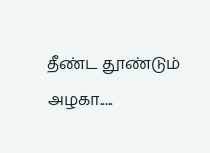தீண்ட தூண்டும் அழகா.....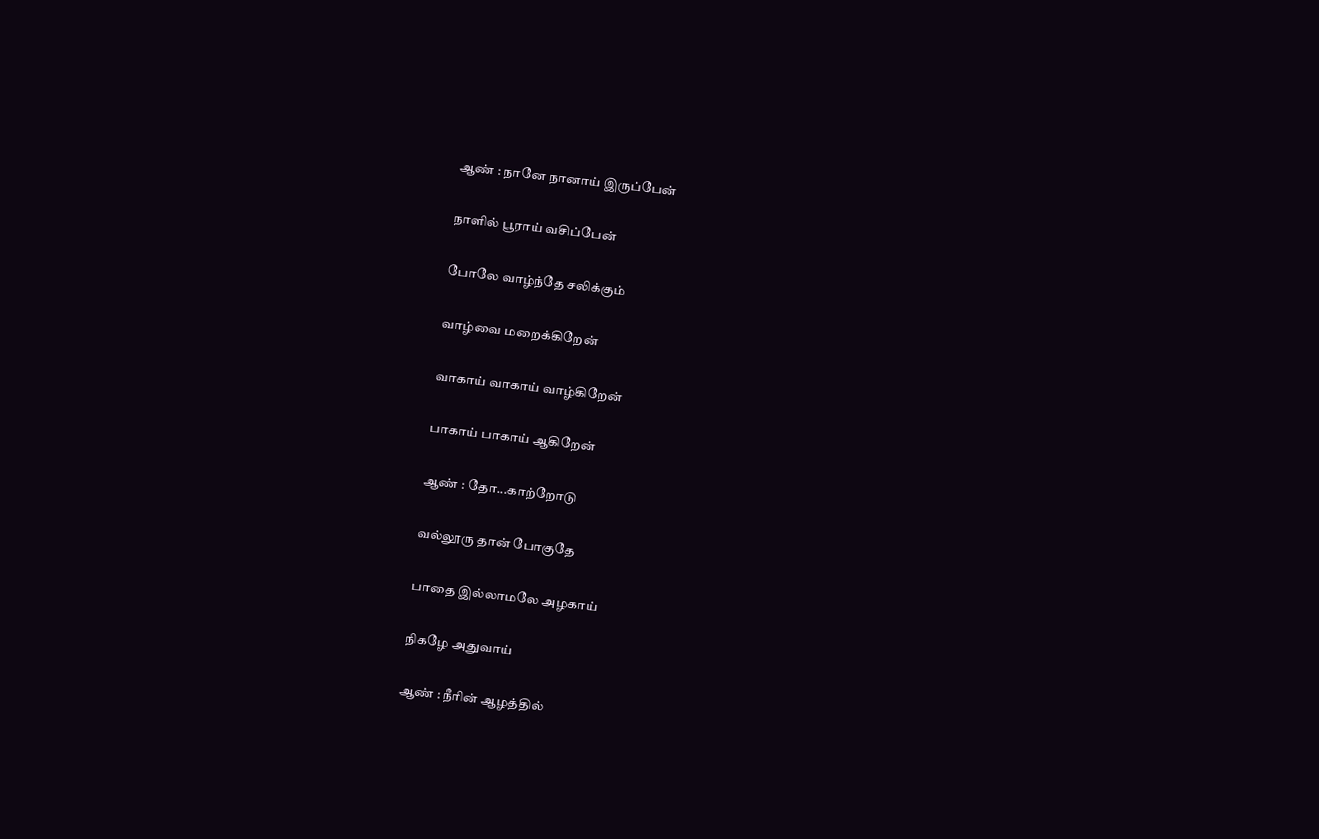ஆண் : நானே நானாய் இருப்பேன்

நாளில் பூராய் வசிப்பேன்

போலே வாழ்ந்தே சலிக்கும்

வாழ்வை மறைக்கிறேன்

வாகாய் வாகாய் வாழ்கிறேன்

பாகாய் பாகாய் ஆகிறேன்

ஆண் : தோ...காற்றோடு

வல்லூரு தான் போகுதே

பாதை இல்லாமலே அழகாய்

நிகழே அதுவாய்

ஆண் : நீரின் ஆழத்தில்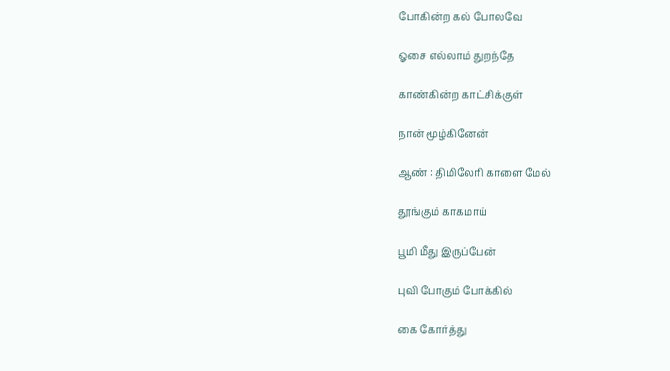போகின்ற கல் போலவே

ஓசை எல்லாம் துறந்தே

காண்கின்ற காட்சிக்குள்

நான் மூழ்கினேன்

ஆண் : திமிலேரி காளை மேல்

தூங்கும் காகமாய்

பூமி மீது இருப்பேன்

புவி போகும் போக்கில்

கை கோர்த்து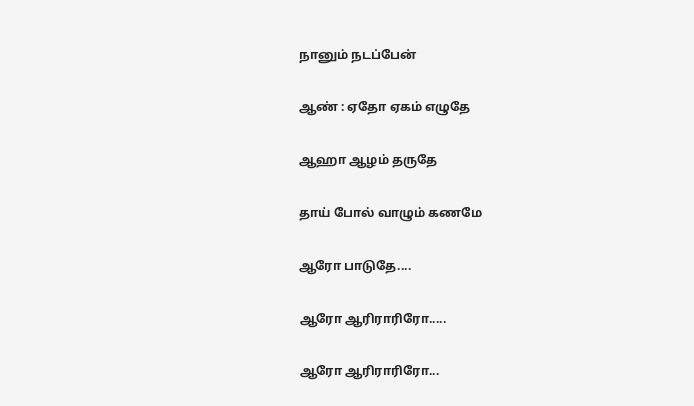நானும் நடப்பேன்

ஆண் : ஏதோ ஏகம் எழுதே

ஆஹா ஆழம் தருதே

தாய் போல் வாழும் கணமே

ஆரோ பாடுதே....

ஆரோ ஆரிராரிரோ.....

ஆரோ ஆரிராரிரோ...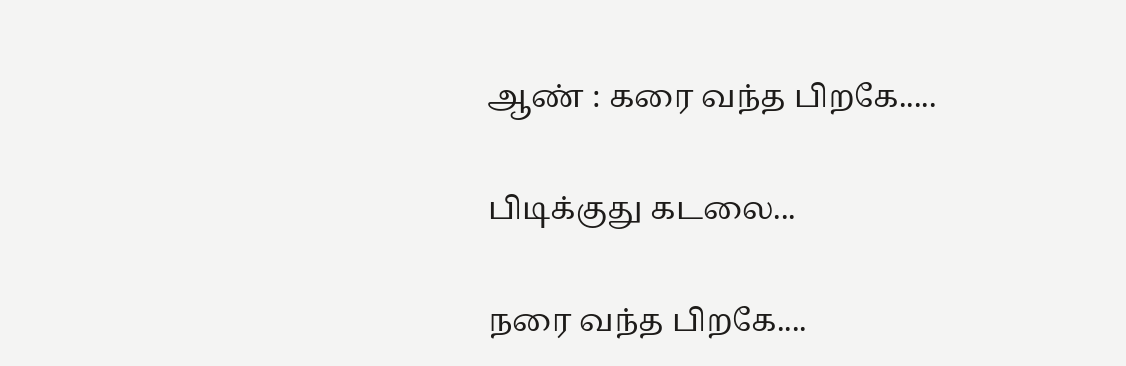ஆண் : கரை வந்த பிறகே.....

பிடிக்குது கடலை...

நரை வந்த பிறகே....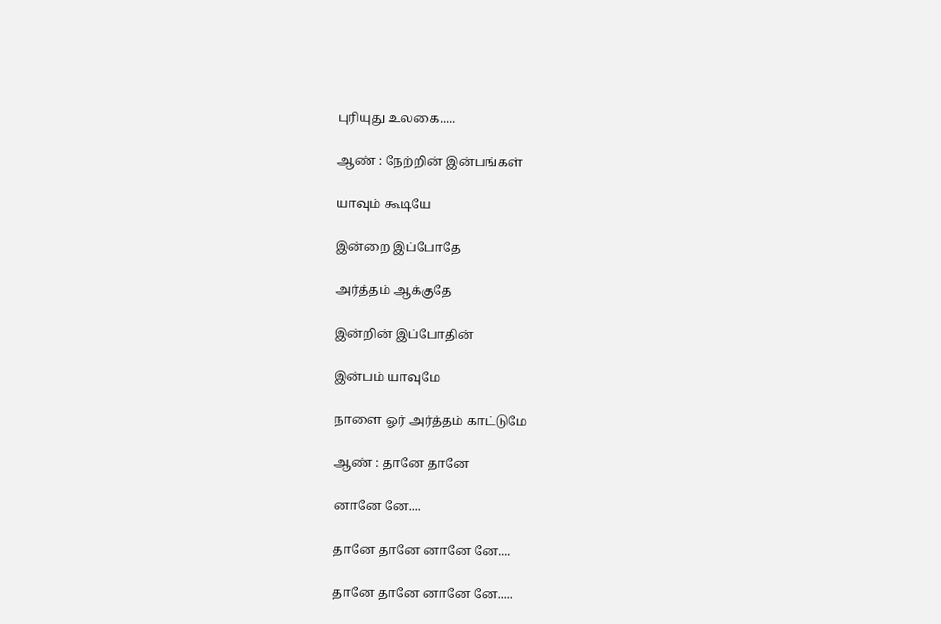புரியுது உலகை.....

ஆண் : நேற்றின் இன்பங்கள்

யாவும் கூடியே

இன்றை இப்போதே

அர்த்தம் ஆக்குதே

இன்றின் இப்போதின்

இன்பம் யாவுமே

நாளை ஓர் அர்த்தம் காட்டுமே

ஆண் : தானே தானே

னானே னே....

தானே தானே னானே னே....

தானே தானே னானே னே.....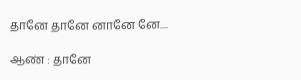தானே தானே னானே னே....

ஆண் : தானே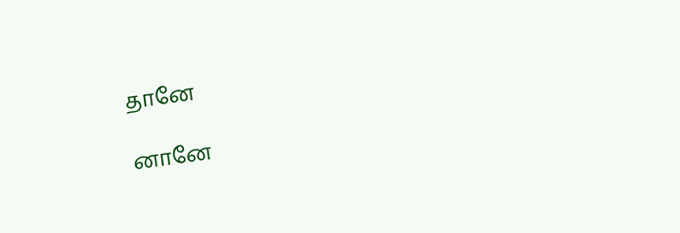தானே

னானே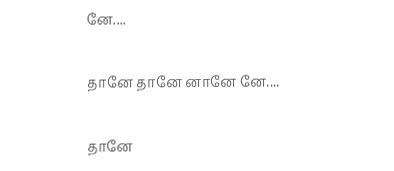னே....

தானே தானே னானே னே....

தானே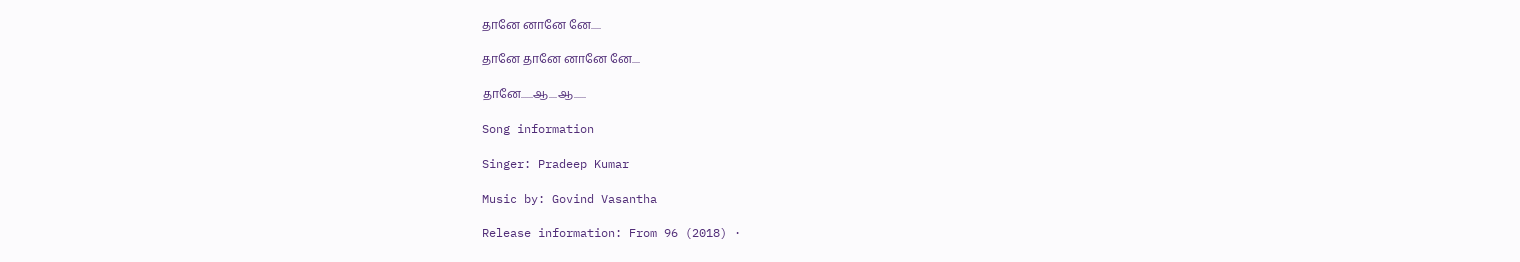தானே னானே னே.....

தானே தானே னானே னே....

தானே......ஆ....ஆ......

Song information

Singer: Pradeep Kumar

Music by: Govind Vasantha

Release information: From 96 (2018) ·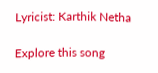Lyricist: Karthik Netha

Explore this song